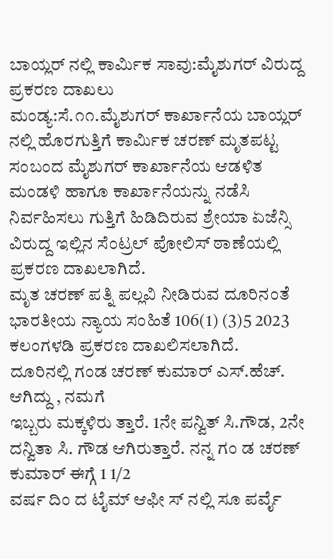ಬಾಯ್ಲರ್ ನಲ್ಲಿ ಕಾರ್ಮಿಕ ಸಾವು:ಮೈಶುಗರ್ ವಿರುದ್ದ ಪ್ರಕರಣ ದಾಖಲು
ಮಂಡ್ಯ:ಸೆ.೧೧.ಮೈಶುಗರ್ ಕಾರ್ಖಾನೆಯ ಬಾಯ್ಲರ್ ನಲ್ಲಿ ಹೊರಗುತ್ತಿಗೆ ಕಾರ್ಮಿಕ ಚರಣ್ ಮೃತಪಟ್ಟ ಸಂಬಂದ ಮೈಶುಗರ್ ಕಾರ್ಖಾನೆಯ ಆಡಳಿತ ಮಂಡಳಿ ಹಾಗೂ ಕಾರ್ಖಾನೆಯನ್ನು ನಡೆಸಿ ನಿರ್ವಹಿಸಲು ಗುತ್ತಿಗೆ ಹಿಡಿದಿರುವ ಶ್ರೇಯಾ ಏಜೆನ್ಸಿ ವಿರುದ್ದ ಇಲ್ಲಿನ ಸೆಂಟ್ರಲ್ ಪೋಲಿಸ್ ಠಾಣೆಯಲ್ಲಿ ಪ್ರಕರಣ ದಾಖಲಾಗಿದೆ.
ಮೃತ ಚರಣ್ ಪತ್ನಿ ಪಲ್ಲವಿ ನೀಡಿರುವ ದೂರಿನಂತೆ ಭಾರತೀಯ ನ್ಯಾಯ ಸಂಹಿತೆ 106(1) (3)5 2023 ಕಲಂಗಳಡಿ ಪ್ರಕರಣ ದಾಖಲಿಸಲಾಗಿದೆ.
ದೂರಿನಲ್ಲಿ ಗಂಡ ಚರಣ್ ಕುಮಾರ್ ಎಸ್.ಹೆಚ್. ಆಗಿದ್ದು , ನಮಗೆ
ಇಬ್ಬರು ಮಕ್ಕಳಿರು ತ್ತಾರೆ. 1ನೇ ಪನ್ವಿತ್ ಸಿ.ಗೌಡ, 2ನೇ ದನ್ವಿತಾ ಸಿ. ಗೌಡ ಆಗಿರುತ್ತಾರೆ. ನನ್ನ ಗಂ ಡ ಚರಣ್ ಕುಮಾರ್ ಈಗ್ಗೆ 1 1/2
ವರ್ಷ ದಿಂ ದ ಟೈಮ್ ಆಫೀ ಸ್ ನಲ್ಲಿ ಸೂ ಪರ್ವೈ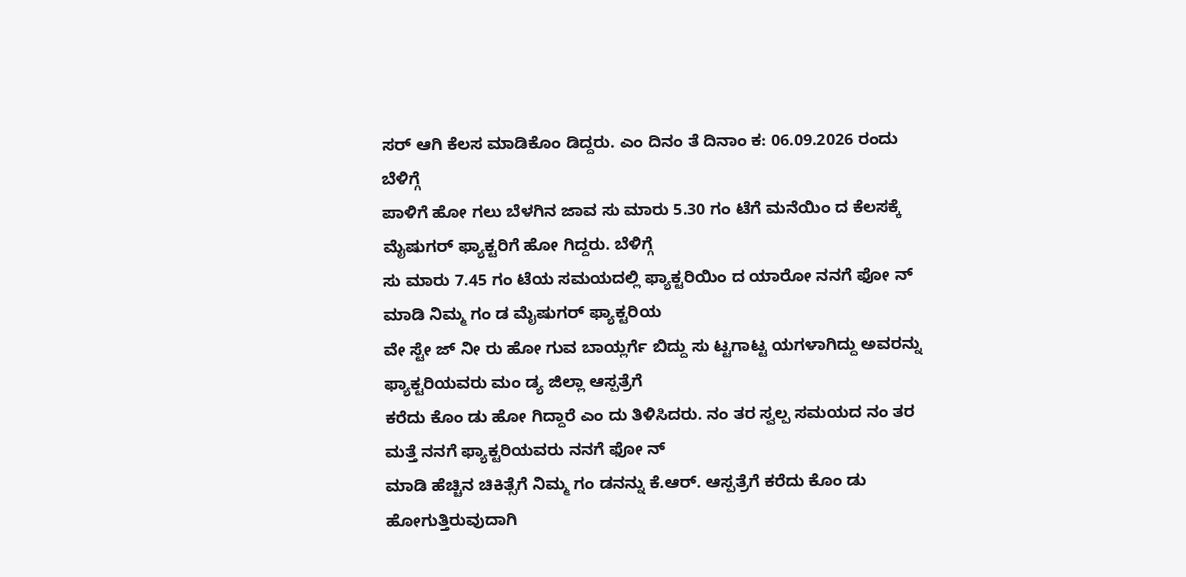ಸರ್ ಆಗಿ ಕೆಲಸ ಮಾಡಿಕೊಂ ಡಿದ್ದರು. ಎಂ ದಿನಂ ತೆ ದಿನಾಂ ಕ: 06.09.2026 ರಂದು ಬೆಳಿಗ್ಗೆ
ಪಾಳಿಗೆ ಹೋ ಗಲು ಬೆಳಗಿನ ಜಾವ ಸು ಮಾರು 5.30 ಗಂ ಟೆಗೆ ಮನೆಯಿಂ ದ ಕೆಲಸಕ್ಕೆ ಮೈಷುಗರ್ ಫ್ಯಾಕ್ಟರಿಗೆ ಹೋ ಗಿದ್ದರು. ಬೆಳಿಗ್ಗೆ
ಸು ಮಾರು 7.45 ಗಂ ಟೆಯ ಸಮಯದಲ್ಲಿ ಫ್ಯಾಕ್ಟರಿಯಿಂ ದ ಯಾರೋ ನನಗೆ ಫೋ ನ್ ಮಾಡಿ ನಿಮ್ಮ ಗಂ ಡ ಮೈಷುಗರ್ ಫ್ಯಾಕ್ಟರಿಯ
ವೇ ಸ್ಟೇ ಜ್ ನೀ ರು ಹೋ ಗುವ ಬಾಯ್ಲರ್ಗೆ ಬಿದ್ದು ಸು ಟ್ಟಗಾಟ್ಟ ಯಗಳಾಗಿದ್ದು ಅವರನ್ನು ಫ್ಯಾಕ್ಟರಿಯವರು ಮಂ ಡ್ಯ ಜಿಲ್ಲಾ ಆಸ್ಪತ್ರೆಗೆ
ಕರೆದು ಕೊಂ ಡು ಹೋ ಗಿದ್ದಾರೆ ಎಂ ದು ತಿಳಿಸಿದರು. ನಂ ತರ ಸ್ವಲ್ಪ ಸಮಯದ ನಂ ತರ ಮತ್ತೆ ನನಗೆ ಫ್ಯಾಕ್ಟರಿಯವರು ನನಗೆ ಫೋ ನ್
ಮಾಡಿ ಹೆಚ್ಚಿನ ಚಿಕಿತ್ಸೆಗೆ ನಿಮ್ಮ ಗಂ ಡನನ್ನು ಕೆ.ಆರ್. ಆಸ್ಪತ್ರೆಗೆ ಕರೆದು ಕೊಂ ಡು ಹೋಗುತ್ತಿರುವುದಾಗಿ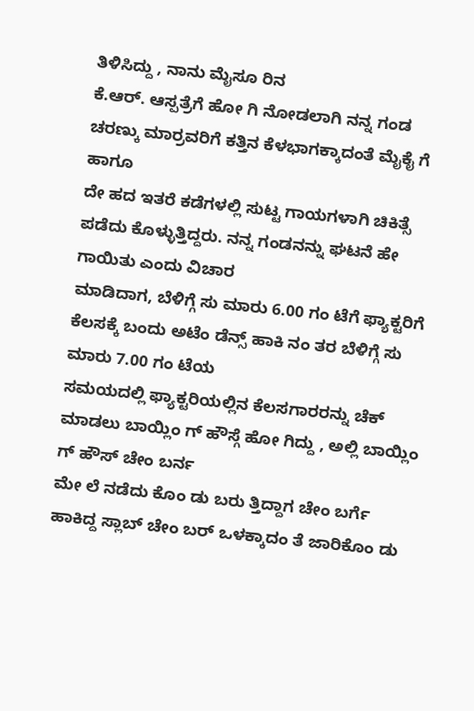ತಿಳಿಸಿದ್ದು , ನಾನು ಮೈಸೂ ರಿನ
ಕೆ.ಆರ್. ಆಸ್ಪತ್ರೆಗೆ ಹೋ ಗಿ ನೋಡಲಾಗಿ ನನ್ನ ಗಂಡ ಚರಣ್ಕು ಮಾರ್ರವರಿಗೆ ಕತ್ತಿನ ಕೆಳಭಾಗಕ್ಕಾದಂತೆ ಮೈಕೈ ಗೆ ಹಾಗೂ
ದೇ ಹದ ಇತರೆ ಕಡೆಗಳಲ್ಲಿ ಸುಟ್ಟ ಗಾಯಗಳಾಗಿ ಚಿಕಿತ್ಸೆ ಪಡೆದು ಕೊಳ್ಳುತ್ತಿದ್ದರು. ನನ್ನ ಗಂಡನನ್ನು ಘಟನೆ ಹೇ ಗಾಯಿತು ಎಂದು ವಿಚಾರ
ಮಾಡಿದಾಗ, ಬೆಳಿಗ್ಗೆ ಸು ಮಾರು 6.00 ಗಂ ಟೆಗೆ ಫ್ಯಾಕ್ಟರಿಗೆ ಕೆಲಸಕ್ಕೆ ಬಂದು ಅಟೆಂ ಡೆನ್ಸ್ ಹಾಕಿ ನಂ ತರ ಬೆಳಿಗ್ಗೆ ಸು ಮಾರು 7.00 ಗಂ ಟೆಯ
ಸಮಯದಲ್ಲಿ ಫ್ಯಾಕ್ಟರಿಯಲ್ಲಿನ ಕೆಲಸಗಾರರನ್ನು ಚೆಕ್ ಮಾಡಲು ಬಾಯ್ಲಿಂ ಗ್ ಹೌಸ್ಗೆ ಹೋ ಗಿದ್ದು , ಅಲ್ಲಿ ಬಾಯ್ಲಿಂ ಗ್ ಹೌಸ್ ಚೇಂ ಬರ್ನ
ಮೇ ಲೆ ನಡೆದು ಕೊಂ ಡು ಬರು ತ್ತಿದ್ದಾಗ ಚೇಂ ಬರ್ಗೆ ಹಾಕಿದ್ದ ಸ್ಲಾಬ್ ಚೇಂ ಬರ್ ಒಳಕ್ಕಾದಂ ತೆ ಜಾರಿಕೊಂ ಡು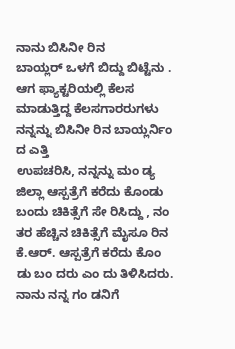ನಾನು ಬಿಸಿನೀ ರಿನ
ಬಾಯ್ಲರ್ ಒಳಗೆ ಬಿದ್ದು ಬಿಟ್ಟೆನು . ಆಗ ಫ್ಯಾಕ್ಟರಿಯಲ್ಲಿ ಕೆಲಸ ಮಾಡುತ್ತಿದ್ದ ಕೆಲಸಗಾರರುಗಳು ನನ್ನನ್ನು ಬಿಸಿನೀ ರಿನ ಬಾಯ್ಲರ್ನಿಂ ದ ಎತ್ತಿ
ಉಪಚರಿಸಿ, ನನ್ನನ್ನು ಮಂ ಡ್ಯ ಜಿಲ್ಲಾ ಆಸ್ಪತ್ರೆಗೆ ಕರೆದು ಕೊಂಡು ಬಂದು ಚಿಕಿತ್ಸೆಗೆ ಸೇ ರಿಸಿದ್ದು , ನಂ ತರ ಹೆಚ್ಚಿನ ಚಿಕಿತ್ಸೆಗೆ ಮೈಸೂ ರಿನ
ಕೆ.ಆರ್. ಆಸ್ಪತ್ರೆಗೆ ಕರೆದು ಕೊಂ ಡು ಬಂ ದರು ಎಂ ದು ತಿಳಿಸಿದರು. ನಾನು ನನ್ನ ಗಂ ಡನಿಗೆ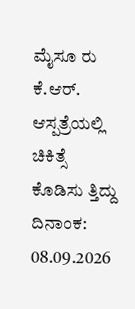ಮೈಸೂ ರು ಕೆ.ಆರ್. ಆಸ್ಪತ್ರೆಯಲ್ಲಿ ಚಿಕಿತ್ಸೆ
ಕೊಡಿಸು ತ್ತಿದ್ದು ದಿನಾಂಕ: 08.09.2026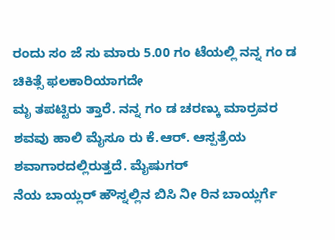ರಂದು ಸಂ ಜೆ ಸು ಮಾರು 5.00 ಗಂ ಟೆಯಲ್ಲಿ ನನ್ನ ಗಂ ಡ ಚಿಕಿತ್ಸೆ ಫಲಕಾರಿಯಾಗದೇ
ಮೃ ತಪಟ್ಟಿರು ತ್ತಾರೆ. ನನ್ನ ಗಂ ಡ ಚರಣ್ಕು ಮಾರ್ರವರ ಶವವು ಹಾಲಿ ಮೈಸೂ ರು ಕೆ.ಆರ್. ಆಸ್ಪತ್ರೆಯ ಶವಾಗಾರದಲ್ಲಿರುತ್ತದೆ. ಮೈಷುಗರ್
ನೆಯ ಬಾಯ್ಲರ್ ಹೌಸ್ನಲ್ಲಿನ ಬಿಸಿ ನೀ ರಿನ ಬಾಯ್ಲರ್ಗೆ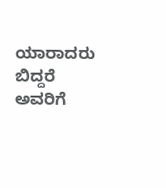ಯಾರಾದರು ಬಿದ್ದರೆ ಅವರಿಗೆ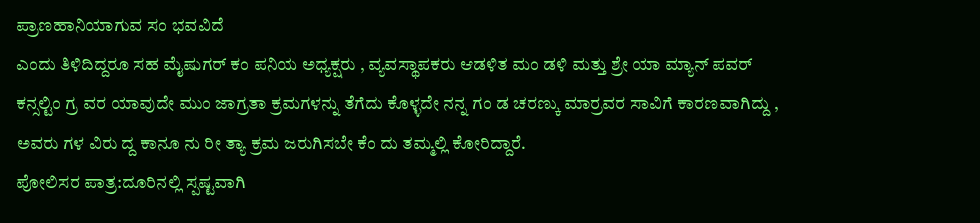ಪ್ರಾಣಹಾನಿಯಾಗುವ ಸಂ ಭವವಿದೆ
ಎಂದು ತಿಳಿದಿದ್ದರೂ ಸಹ ಮೈಷುಗರ್ ಕಂ ಪನಿಯ ಅಧ್ಯಕ್ಷರು , ವ್ಯವಸ್ಥಾಪಕರು ಆಡಳಿತ ಮಂ ಡಳಿ ಮತ್ತು ಶ್ರೇ ಯಾ ಮ್ಯಾನ್ ಪವರ್
ಕನ್ಸಲ್ಟಿಂ ಗ್ರ ವರ ಯಾವುದೇ ಮುಂ ಜಾಗ್ರತಾ ಕ್ರಮಗಳನ್ನು ತೆಗೆದು ಕೊಳ್ಳದೇ ನನ್ನ ಗಂ ಡ ಚರಣ್ಕು ಮಾರ್ರವರ ಸಾವಿಗೆ ಕಾರಣವಾಗಿದ್ದು ,
ಅವರು ಗಳ ವಿರು ದ್ದ ಕಾನೂ ನು ರೀ ತ್ಯಾ ಕ್ರಮ ಜರುಗಿಸಬೇ ಕೆಂ ದು ತಮ್ಮಲ್ಲಿ ಕೋರಿದ್ದಾರೆ.
ಪೋಲಿಸರ ಪಾತ್ರ:ದೂರಿನಲ್ಲಿ ಸ್ಪಷ್ಟವಾಗಿ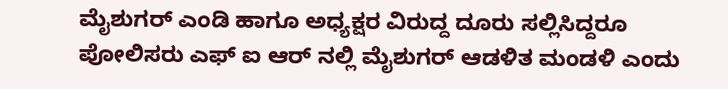ಮೈಶುಗರ್ ಎಂಡಿ ಹಾಗೂ ಅಧ್ಯಕ್ಷರ ವಿರುದ್ದ ದೂರು ಸಲ್ಲಿಸಿದ್ದರೂ ಪೋಲಿಸರು ಎಫ್ ಐ ಆರ್ ನಲ್ಲಿ ಮೈಶುಗರ್ ಆಡಳಿತ ಮಂಡಳಿ ಎಂದು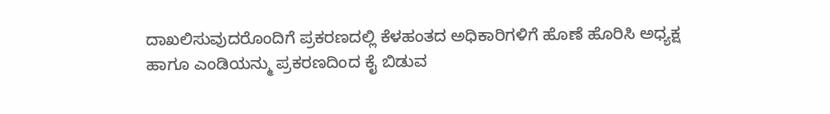ದಾಖಲಿಸುವುದರೊಂದಿಗೆ ಪ್ರಕರಣದಲ್ಲಿ ಕೆಳಹಂತದ ಅಧಿಕಾರಿಗಳಿಗೆ ಹೊಣೆ ಹೊರಿಸಿ ಅಧ್ಯಕ್ಷ ಹಾಗೂ ಎಂಡಿಯನ್ಮು ಪ್ರಕರಣದಿಂದ ಕೈ ಬಿಡುವ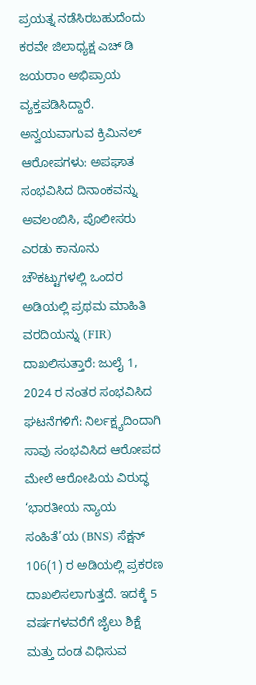ಪ್ರಯತ್ನ ನಡೆಸಿರಬಹುದೆಂದು ಕರವೇ ಜಿಲಾಧ್ಯಕ್ಷ ಎಚ್ ಡಿ ಜಯರಾಂ ಅಭಿಪ್ರಾಯ ವ್ಯಕ್ತಪಡಿಸಿದ್ದಾರೆ.
ಅನ್ವಯವಾಗುವ ಕ್ರಿಮಿನಲ್ ಆರೋಪಗಳು: ಅಪಘಾತ ಸಂಭವಿಸಿದ ದಿನಾಂಕವನ್ನು ಅವಲಂಬಿಸಿ, ಪೊಲೀಸರು ಎರಡು ಕಾನೂನು ಚೌಕಟ್ಟುಗಳಲ್ಲಿ ಒಂದರ ಅಡಿಯಲ್ಲಿ ಪ್ರಥಮ ಮಾಹಿತಿ ವರದಿಯನ್ನು (FIR) ದಾಖಲಿಸುತ್ತಾರೆ: ಜುಲೈ 1, 2024 ರ ನಂತರ ಸಂಭವಿಸಿದ ಘಟನೆಗಳಿಗೆ: ನಿರ್ಲಕ್ಷ್ಯದಿಂದಾಗಿ ಸಾವು ಸಂಭವಿಸಿದ ಆರೋಪದ ಮೇಲೆ ಆರೋಪಿಯ ವಿರುದ್ಧ ‘ಭಾರತೀಯ ನ್ಯಾಯ ಸಂಹಿತೆ’ಯ (BNS) ಸೆಕ್ಷನ್ 106(1) ರ ಅಡಿಯಲ್ಲಿ ಪ್ರಕರಣ ದಾಖಲಿಸಲಾಗುತ್ತದೆ. ಇದಕ್ಕೆ 5 ವರ್ಷಗಳವರೆಗೆ ಜೈಲು ಶಿಕ್ಷೆ ಮತ್ತು ದಂಡ ವಿಧಿಸುವ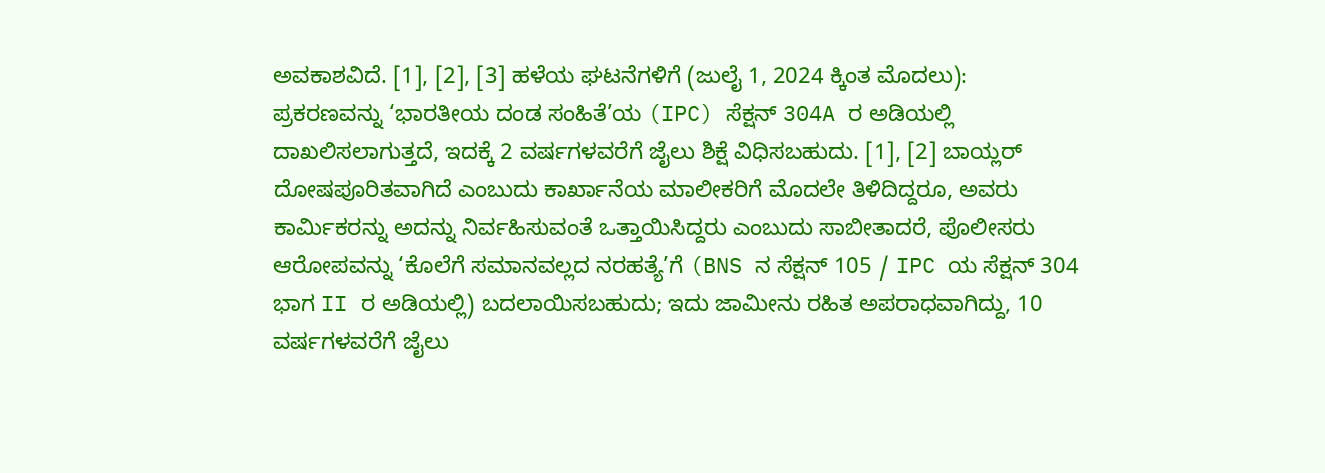ಅವಕಾಶವಿದೆ. [1], [2], [3] ಹಳೆಯ ಘಟನೆಗಳಿಗೆ (ಜುಲೈ 1, 2024 ಕ್ಕಿಂತ ಮೊದಲು): ಪ್ರಕರಣವನ್ನು ‘ಭಾರತೀಯ ದಂಡ ಸಂಹಿತೆ’ಯ (IPC) ಸೆಕ್ಷನ್ 304A ರ ಅಡಿಯಲ್ಲಿ ದಾಖಲಿಸಲಾಗುತ್ತದೆ, ಇದಕ್ಕೆ 2 ವರ್ಷಗಳವರೆಗೆ ಜೈಲು ಶಿಕ್ಷೆ ವಿಧಿಸಬಹುದು. [1], [2] ಬಾಯ್ಲರ್ ದೋಷಪೂರಿತವಾಗಿದೆ ಎಂಬುದು ಕಾರ್ಖಾನೆಯ ಮಾಲೀಕರಿಗೆ ಮೊದಲೇ ತಿಳಿದಿದ್ದರೂ, ಅವರು ಕಾರ್ಮಿಕರನ್ನು ಅದನ್ನು ನಿರ್ವಹಿಸುವಂತೆ ಒತ್ತಾಯಿಸಿದ್ದರು ಎಂಬುದು ಸಾಬೀತಾದರೆ, ಪೊಲೀಸರು ಆರೋಪವನ್ನು ‘ಕೊಲೆಗೆ ಸಮಾನವಲ್ಲದ ನರಹತ್ಯೆ’ಗೆ (BNS ನ ಸೆಕ್ಷನ್ 105 / IPC ಯ ಸೆಕ್ಷನ್ 304 ಭಾಗ II ರ ಅಡಿಯಲ್ಲಿ) ಬದಲಾಯಿಸಬಹುದು; ಇದು ಜಾಮೀನು ರಹಿತ ಅಪರಾಧವಾಗಿದ್ದು, 10 ವರ್ಷಗಳವರೆಗೆ ಜೈಲು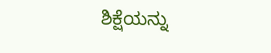ಶಿಕ್ಷೆಯನ್ನು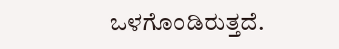ಒಳಗೊಂಡಿರುತ್ತದೆ.